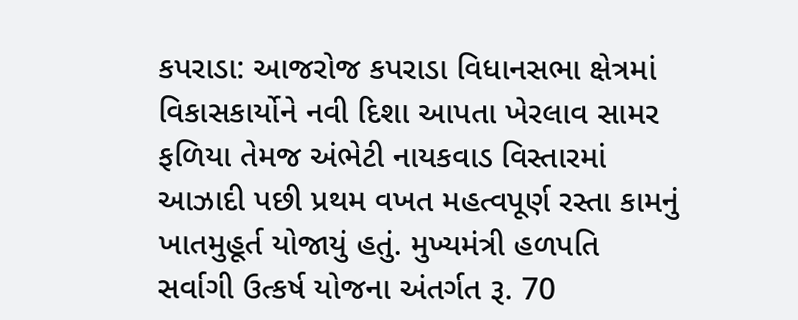કપરાડા: આજરોજ કપરાડા વિધાનસભા ક્ષેત્રમાં વિકાસકાર્યોને નવી દિશા આપતા ખેરલાવ સામર ફળિયા તેમજ અંભેટી નાયકવાડ વિસ્તારમાં આઝાદી પછી પ્રથમ વખત મહત્વપૂર્ણ રસ્તા કામનું ખાતમુહૂર્ત યોજાયું હતું. મુખ્યમંત્રી હળપતિ સર્વાગી ઉત્કર્ષ યોજના અંતર્ગત રૂ. 70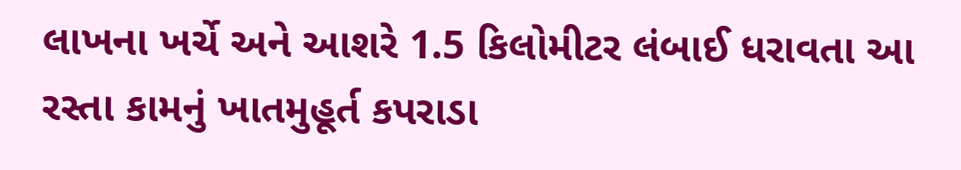લાખના ખર્ચે અને આશરે 1.5 કિલોમીટર લંબાઈ ધરાવતા આ રસ્તા કામનું ખાતમુહૂર્ત કપરાડા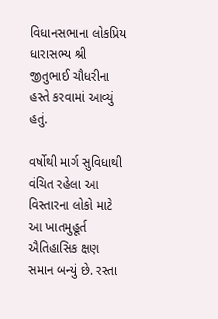વિધાનસભાના લોકપ્રિય ધારાસભ્ય શ્રી જીતુભાઈ ચૌધરીના હસ્તે કરવામાં આવ્યું હતું.

વર્ષોથી માર્ગ સુવિધાથી વંચિત રહેલા આ વિસ્તારના લોકો માટે આ ખાતમુહૂર્ત ઐતિહાસિક ક્ષણ સમાન બન્યું છે. રસ્તા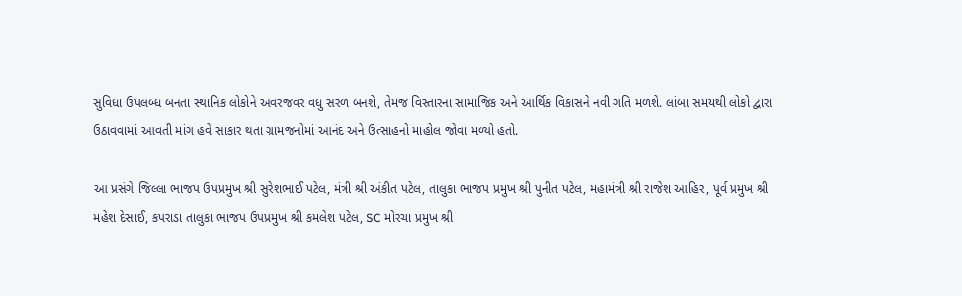સુવિધા ઉપલબ્ધ બનતા સ્થાનિક લોકોને અવરજવર વધુ સરળ બનશે, તેમજ વિસ્તારના સામાજિક અને આર્થિક વિકાસને નવી ગતિ મળશે. લાંબા સમયથી લોકો દ્વારા ઉઠાવવામાં આવતી માંગ હવે સાકાર થતા ગ્રામજનોમાં આનંદ અને ઉત્સાહનો માહોલ જોવા મળ્યો હતો.

આ પ્રસંગે જિલ્લા ભાજપ ઉપપ્રમુખ શ્રી સુરેશભાઈ પટેલ, મંત્રી શ્રી અંકીત પટેલ, તાલુકા ભાજપ પ્રમુખ શ્રી પુનીત પટેલ, મહામંત્રી શ્રી રાજેશ આહિર, પૂર્વ પ્રમુખ શ્રી મહેશ દેસાઈ, કપરાડા તાલુકા ભાજપ ઉપપ્રમુખ શ્રી કમલેશ પટેલ, SC મોરચા પ્રમુખ શ્રી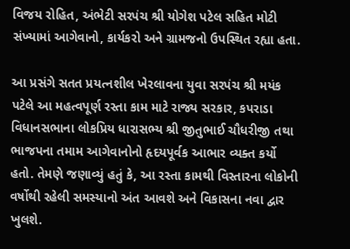વિજય રોહિત, અંભેટી સરપંચ શ્રી યોગેશ પટેલ સહિત મોટી સંખ્યામાં આગેવાનો, કાર્યકરો અને ગ્રામજનો ઉપસ્થિત રહ્યા હતા.

આ પ્રસંગે સતત પ્રયત્નશીલ ખેરલાવના યુવા સરપંચ શ્રી મયંક પટેલે આ મહત્વપૂર્ણ રસ્તા કામ માટે રાજ્ય સરકાર, કપરાડા વિધાનસભાના લોકપ્રિય ધારાસભ્ય શ્રી જીતુભાઈ ચૌધરીજી તથા ભાજપના તમામ આગેવાનોનો હૃદયપૂર્વક આભાર વ્યક્ત કર્યો હતો. તેમણે જણાવ્યું હતું કે, આ રસ્તા કામથી વિસ્તારના લોકોની વર્ષોથી રહેલી સમસ્યાનો અંત આવશે અને વિકાસના નવા દ્વાર ખુલશે.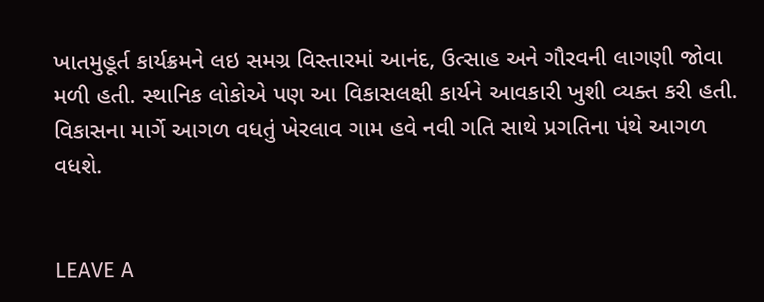ખાતમુહૂર્ત કાર્યક્રમને લઇ સમગ્ર વિસ્તારમાં આનંદ, ઉત્સાહ અને ગૌરવની લાગણી જોવા મળી હતી. સ્થાનિક લોકોએ પણ આ વિકાસલક્ષી કાર્યને આવકારી ખુશી વ્યક્ત કરી હતી. વિકાસના માર્ગે આગળ વધતું ખેરલાવ ગામ હવે નવી ગતિ સાથે પ્રગતિના પંથે આગળ વધશે.


LEAVE A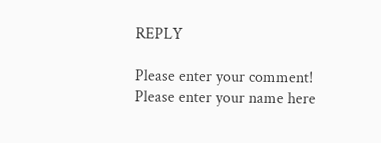REPLY

Please enter your comment!
Please enter your name here